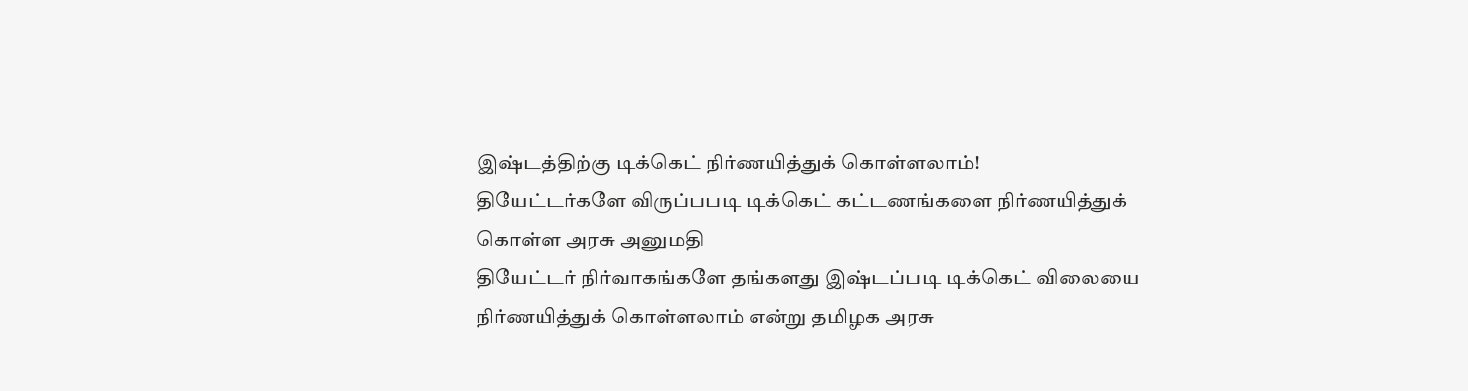இஷ்டத்திற்கு டிக்கெட் நிர்ணயித்துக் கொள்ளலாம்!
தியேட்டர்களே விருப்பபடி டிக்கெட் கட்டணங்களை நிர்ணயித்துக் கொள்ள அரசு அனுமதி
தியேட்டர் நிர்வாகங்களே தங்களது இஷ்டப்படி டிக்கெட் விலையை நிர்ணயித்துக் கொள்ளலாம் என்று தமிழக அரசு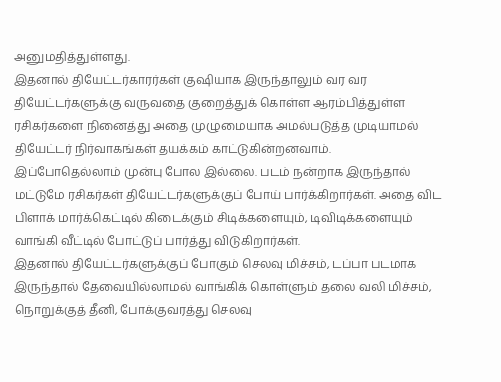அனுமதித்துள்ளது.
இதனால் தியேட்டர்காரர்கள் குஷியாக இருந்தாலும் வர வர தியேட்டர்களுக்கு வருவதை குறைத்துக் கொள்ள ஆரம்பித்துள்ள ரசிகர்களை நினைத்து அதை முழுமையாக அமல்படுத்த முடியாமல் தியேட்டர் நிர்வாகங்கள் தயக்கம் காட்டுகின்றனவாம்.
இப்போதெல்லாம் முன்பு போல இல்லை. படம் நன்றாக இருந்தால் மட்டுமே ரசிகர்கள் தியேட்டர்களுக்குப் போய் பார்க்கிறார்கள். அதை விட பிளாக் மார்க்கெட்டில் கிடைக்கும் சிடிக்களையும், டிவிடிக்களையும் வாங்கி வீட்டில் போட்டுப் பார்த்து விடுகிறார்கள்.
இதனால் தியேட்டர்களுக்குப் போகும் செலவு மிச்சம், டப்பா படமாக இருந்தால் தேவையில்லாமல் வாங்கிக் கொள்ளும் தலை வலி மிச்சம், நொறுக்குத் தீனி, போக்குவரத்து செலவு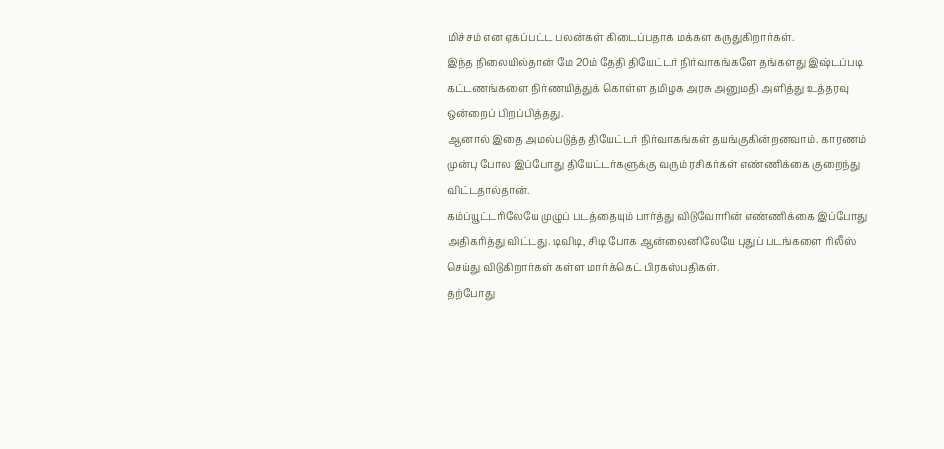மிச்சம் என ஏகப்பட்ட பலன்கள் கிடைப்பதாக மக்கள கருதுகிறார்கள்.
இந்த நிலையில்தான் மே 20ம் தேதி தியேட்டர் நிர்வாகங்களே தங்களது இஷ்டப்படி கட்டணங்களை நிர்ணயித்துக் கொள்ள தமிழக அரசு அனுமதி அளித்து உத்தரவு ஒன்றைப் பிறப்பித்தது.
ஆனால் இதை அமல்படுத்த தியேட்டர் நிர்வாகங்கள் தயங்குகின்றனவாம். காரணம் முன்பு போல இப்போது தியேட்டர்களுக்கு வரும் ரசிகர்கள் எண்ணிக்கை குறைந்து விட்டதால்தான்.
கம்ப்யூட்டரிலேயே முழுப் படத்தையும் பார்த்து விடுவோரின் எண்ணிக்கை இப்போது அதிகரித்து விட்டது. டிவிடி, சிடி போக ஆன்லைனிலேயே புதுப் படங்களை ரிலீஸ் செய்து விடுகிறார்கள் கள்ள மார்க்கெட் பிரகஸ்பதிகள்.
தற்போது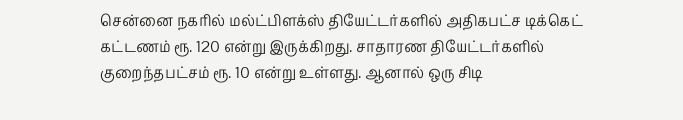சென்னை நகரில் மல்ட்பிளக்ஸ் தியேட்டர்களில் அதிகபட்ச டிக்கெட் கட்டணம் ரூ. 120 என்று இருக்கிறது. சாதாரண தியேட்டர்களில் குறைந்தபட்சம் ரூ. 10 என்று உள்ளது. ஆனால் ஒரு சிடி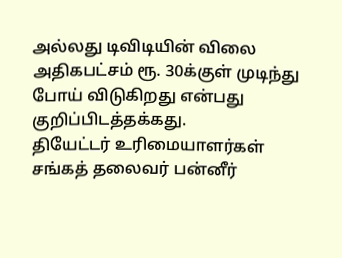அல்லது டிவிடியின் விலை அதிகபட்சம் ரூ. 30க்குள் முடிந்து போய் விடுகிறது என்பது குறிப்பிடத்தக்கது.
தியேட்டர் உரிமையாளர்கள் சங்கத் தலைவர் பன்னீர்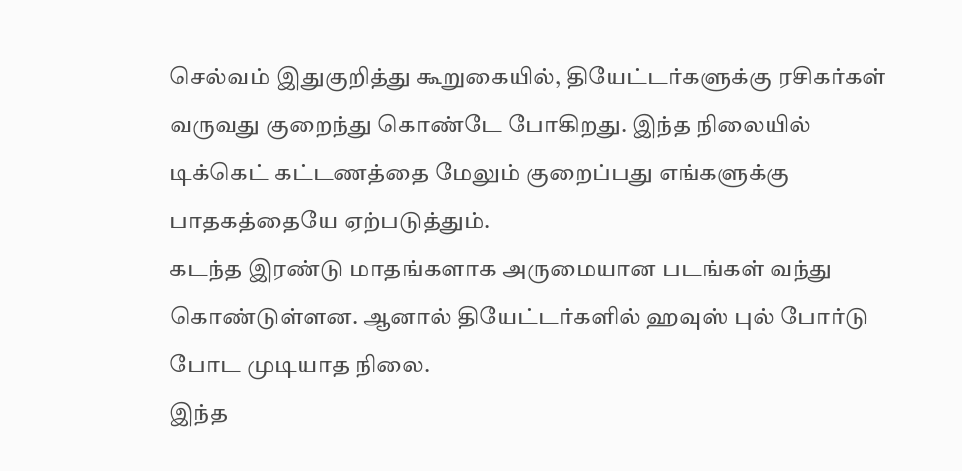செல்வம் இதுகுறித்து கூறுகையில், தியேட்டர்களுக்கு ரசிகர்கள் வருவது குறைந்து கொண்டே போகிறது. இந்த நிலையில் டிக்கெட் கட்டணத்தை மேலும் குறைப்பது எங்களுக்கு பாதகத்தையே ஏற்படுத்தும்.
கடந்த இரண்டு மாதங்களாக அருமையான படங்கள் வந்து கொண்டுள்ளன. ஆனால் தியேட்டர்களில் ஹவுஸ் புல் போர்டு போட முடியாத நிலை.
இந்த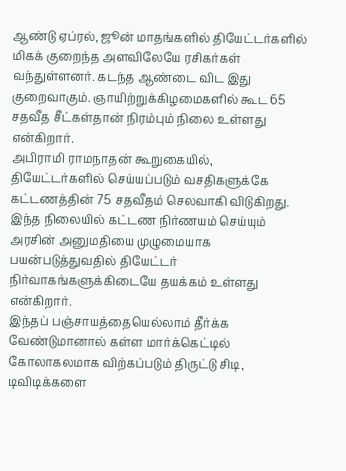ஆண்டு ஏப்ரல், ஜூன் மாதங்களில் தியேட்டர்களில் மிகக் குறைந்த அளவிலேயே ரசிகர்கள் வந்துள்ளனர். கடந்த ஆண்டை விட இது குறைவாகும். ஞாயிற்றுக்கிழமைகளில் கூட 65 சதவீத சீட்கள்தான் நிரம்பும் நிலை உள்ளது என்கிறார்.
அபிராமி ராமநாதன் கூறுகையில், தியேட்டர்களில் செய்யப்படும் வசதிகளுக்கே கட்டணத்தின் 75 சதவீதம் செலவாகி விடுகிறது. இந்த நிலையில் கட்டண நிர்ணயம் செய்யும் அரசின் அனுமதியை முழுமையாக பயன்படுத்துவதில் தியேட்டர் நிர்வாகங்களுக்கிடையே தயக்கம் உள்ளது என்கிறார்.
இந்தப் பஞ்சாயத்தையெல்லாம் தீர்க்க வேண்டுமானால் கள்ள மார்க்கெட்டில் கோலாகலமாக விற்கப்படும் திருட்டு சிடி, டிவிடிக்களை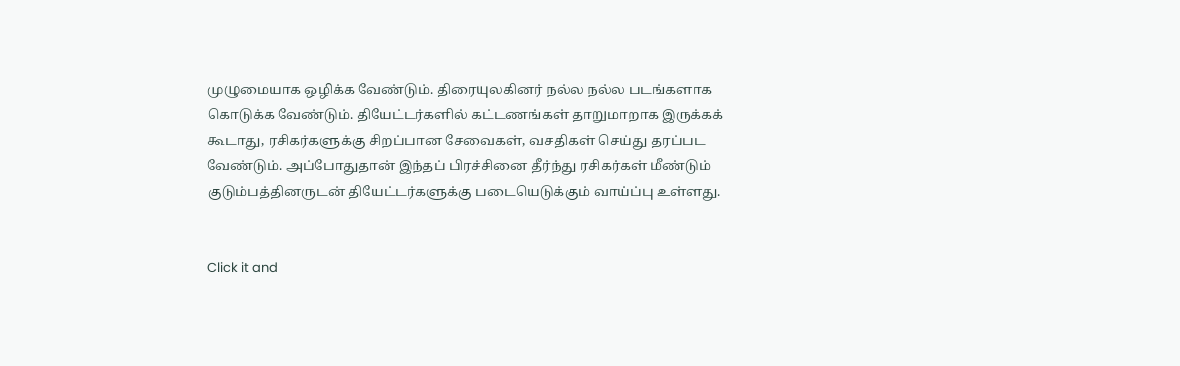முழுமையாக ஒழிக்க வேண்டும். திரையுலகினர் நல்ல நல்ல படங்களாக கொடுக்க வேண்டும். தியேட்டர்களில் கட்டணங்கள் தாறுமாறாக இருக்கக் கூடாது, ரசிகர்களுக்கு சிறப்பான சேவைகள், வசதிகள் செய்து தரப்பட வேண்டும். அப்போதுதான் இந்தப் பிரச்சினை தீர்ந்து ரசிகர்கள் மீண்டும் குடும்பத்தினருடன் தியேட்டர்களுக்கு படையெடுக்கும் வாய்ப்பு உள்ளது.


Click it and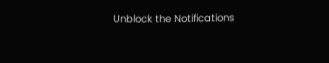Unblock the Notifications